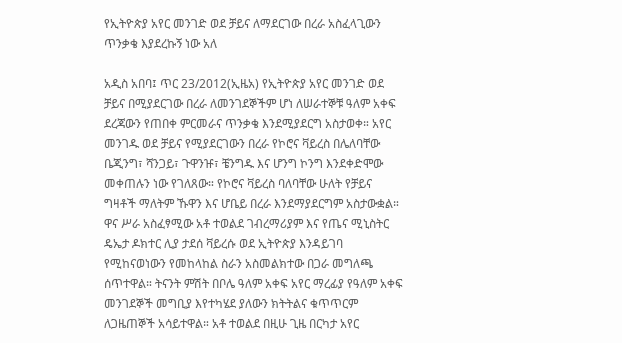የኢትዮጵያ አየር መንገድ ወደ ቻይና ለማደርገው በረራ አስፈላጊውን ጥንቃቄ እያደረኩኝ ነው አለ

አዲስ አበባ፤ ጥር 23/2012(ኢዜአ) የኢትዮጵያ አየር መንገድ ወደ ቻይና በሚያደርገው በረራ ለመንገደኞችም ሆነ ለሠራተኞቹ ዓለም አቀፍ ደረጃውን የጠበቀ ምርመራና ጥንቃቄ እንደሚያደርግ አስታወቀ። አየር መንገዱ ወደ ቻይና የሚያደርገውን በረራ የኮሮና ቫይረስ በሌለባቸው ቤጂንግ፣ ሻንጋይ፣ ጉዋንዡ፣ ቼንግዱ እና ሆንግ ኮንግ እንደቀድሞው መቀጠሉን ነው የገለጸው። የኮሮና ቫይረስ ባለባቸው ሁለት የቻይና ግዛቶች ማለትም ኹዋን እና ሆቤይ በረራ እንደማያደርግም አስታውቋል። ዋና ሥራ አስፈፃሚው አቶ ተወልደ ገብረማሪያም እና የጤና ሚኒስትር ዴኤታ ዶክተር ሊያ ታደሰ ቫይረሱ ወደ ኢትዮጵያ እንዳይገባ የሚከናወነውን የመከላከል ስራን አስመልክተው በጋራ መግለጫ ሰጥተዋል። ትናንት ምሽት በቦሌ ዓለም አቀፍ አየር ማረፊያ የዓለም አቀፍ መንገደኞች መግቢያ እየተካሄደ ያለውን ክትትልና ቁጥጥርም ለጋዜጠኞች አሳይተዋል። አቶ ተወልደ በዚሁ ጊዜ በርካታ አየር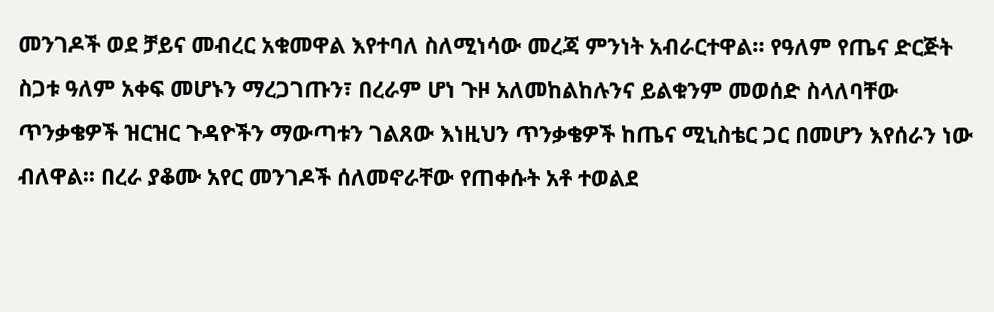መንገዶች ወደ ቻይና መብረር አቁመዋል እየተባለ ስለሚነሳው መረጃ ምንነት አብራርተዋል። የዓለም የጤና ድርጅት ስጋቱ ዓለም አቀፍ መሆኑን ማረጋገጡን፣ በረራም ሆነ ጉዞ አለመከልከሉንና ይልቁንም መወሰድ ስላለባቸው ጥንቃቄዎች ዝርዝር ጉዳዮችን ማውጣቱን ገልጸው እነዚህን ጥንቃቄዎች ከጤና ሚኒስቴር ጋር በመሆን እየሰራን ነው ብለዋል፡፡ በረራ ያቆሙ አየር መንገዶች ሰለመኖራቸው የጠቀሱት አቶ ተወልደ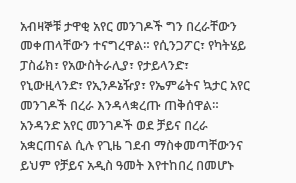አብዛኞቹ ታዋቂ አየር መንገዶች ግን በረራቸውን መቀጠላቸውን ተናግረዋል። የሲንጋፖር፣ የካትሄይ ፓስፊክ፣ የአውስትራሊያ፣ የታይላንድ፣ የኒውዚላንድ፣ የኢንዶኔዥያ፣ የኤምሬትና ኳታር አየር መንገዶች በረራ እንዳላቋረጡ ጠቅሰዋል። አንዳንድ አየር መንገዶች ወደ ቻይና በረራ አቋርጠናል ሲሉ የጊዜ ገደብ ማስቀመጣቸውንና ይህም የቻይና አዲስ ዓመት እየተከበረ በመሆኑ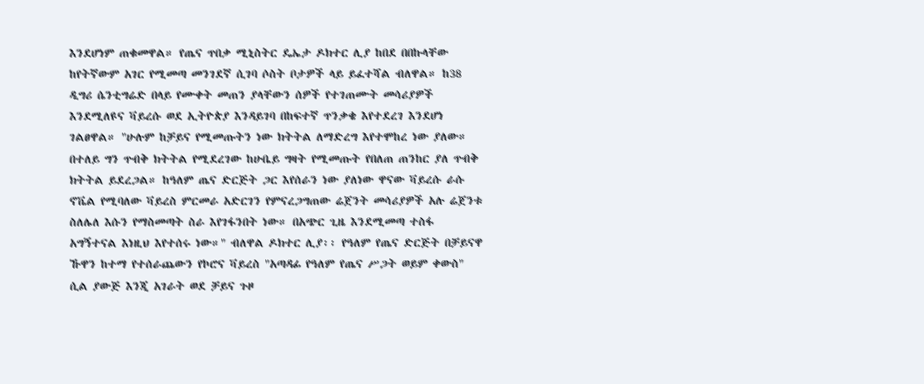እንደሆነም ጠቁመዋል። የጤና ጥበቃ ሚኒስትር ዴኤታ ዶክተር ሊያ ከበደ በበኩላቸው ከየትኛውም አገር የሚመጣ መንገደኛ ሲገባ ሶስት ቦታዎች ላይ ይፈተሻል ብለዋል። ከ38 ዲግሪ ሴንቲግሬድ በላይ የሙቀት መጠን ያላቸውን ሰዎች የተገጠሙት መሳሪያዎች እንደሚለዩና ቫይረሱ ወደ ኢትዮጵያ እንዳይገባ በከፍተኛ ጥንቃቄ እየተደረገ እንደሆነ ገልፀዋል። "ሁሉም ከቻይና የሚመጡትን ነው ክትትል ለማድረግ እየተሞከረ ነው ያለው። በተለይ ግን ጥብቅ ክትትል የሚደረገው ከሁቤይ ግዛት የሚመጡት የበለጠ ጠንከር ያለ ጥብቅ ክትትል ይደረጋል። ከዓለም ጤና ድርጅት ጋር እየሰራን ነው ያለነው ዋናው ቫይረሱ ራሱ ኖቬል የሚባለው ቫይረስ ምርመራ አድርገን የምናረጋግጠው ሬጀንት መሳሪያዎች አሉ ሬጀንቱ ስለሌለ እሱን የማስመጣት ስራ እየገፋንበት ነው። በአጭር ጊዜ እንደሚመጣ ተስፋ አግኝተናል እነዚህ እየተሰሩ ነው።" ብለዋል ዶክተር ሊያ፡፡ የዓለም የጤና ድርጅት በቻይናዋ ኹዋን ከተማ የተሰራጨውን የኮሮና ቫይረስ "አጣዳፊ የዓለም የጤና ሥጋት ወይም ቀውስ" ሲል ያውጅ እንጂ አገራት ወደ ቻይና ጉዞ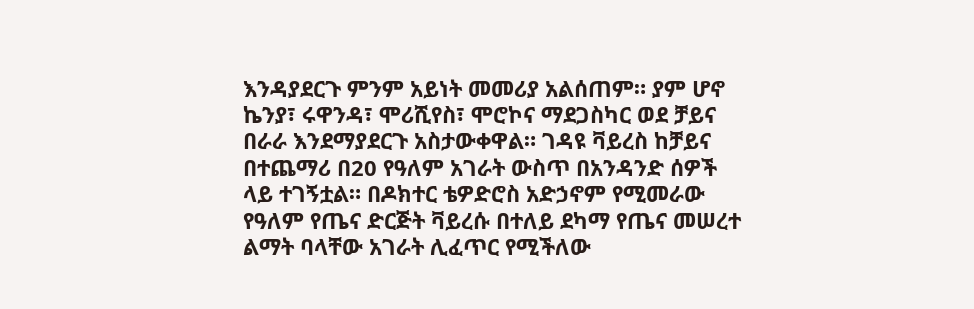እንዳያደርጉ ምንም አይነት መመሪያ አልሰጠም። ያም ሆኖ ኬንያ፣ ሩዋንዳ፣ ሞሪሺየስ፣ ሞሮኮና ማደጋስካር ወደ ቻይና በራራ እንደማያደርጉ አስታውቀዋል። ገዳዩ ቫይረስ ከቻይና በተጨማሪ በ20 የዓለም አገራት ውስጥ በአንዳንድ ሰዎች ላይ ተገኝቷል። በዶክተር ቴዎድሮስ አድኃኖም የሚመራው የዓለም የጤና ድርጅት ቫይረሱ በተለይ ደካማ የጤና መሠረተ ልማት ባላቸው አገራት ሊፈጥር የሚችለው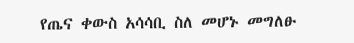የጤና ቀውስ አሳሳቢ ስለ መሆኑ መግለፁ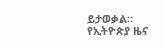ይታወቃል።
የኢትዮጵያ ዜና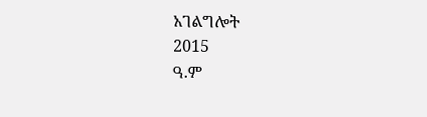አገልግሎት
2015
ዓ.ም